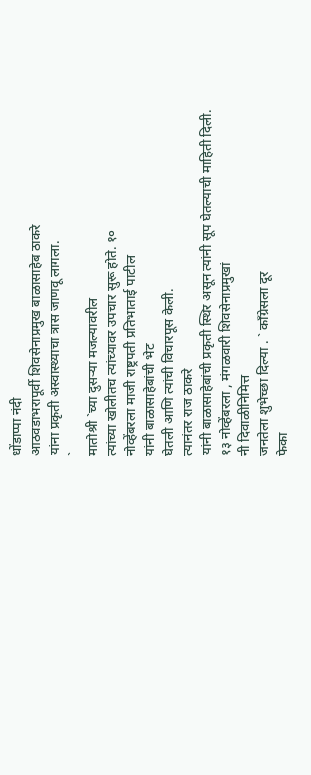धोंडाप्पा नंदी
आठवडाभरापूर्वी शिवसेनाप्रमुख बाळासाहेब ठाकरे
यांना प्रकृती अस्वास्थ्याचा त्रास जाणवू लागला.
`
मातोश्री `च्या दुसऱ्या मजल्यावरील
त्यांच्या खोलीतच त्यांच्यावर उपचार सुरू होते. १०
नोव्हेंबरला माजी राष्ट्रपती प्रतिभाताई पाटील
यांनी बाळासाहेबांची भेट
घेतली आणि त्यांची विचारपूस केली.
त्यानंतर राज ठाकरे
यांनी बाळासाहेबांची प्रकृती स्थिर असून त्यांनी सूप घेतल्याची माहिती दिली.
१३ नोव्हेंबरला , मंगळवारी शिवसेनाप्रमुखां
नी दिवाळीनिमित्त
जनतेला शुभेच्छा दिल्या . ` काँग्रेसला दूर
फेका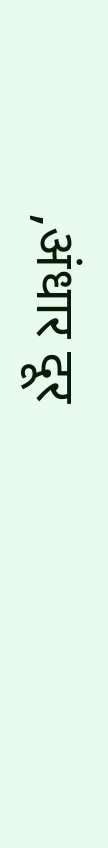,अंधार दूर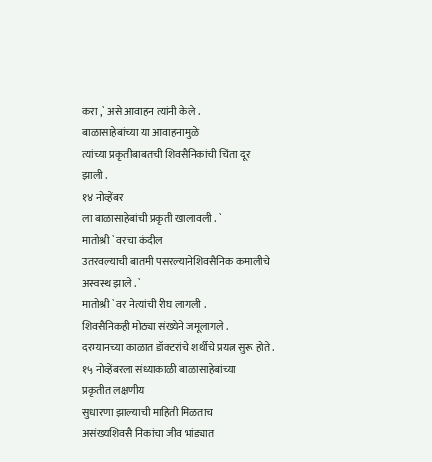करा ,` असे आवाहन त्यांनी केले .
बाळासाहेबांच्या या आवाहनामुळे
त्यांच्या प्रकृतीबाबतची शिवसैनिकांची चिंता दूर
झाली .
१४ नोव्हेंबर
ला बाळासाहेबांची प्रकृती खालावली . `
मातोश्री ` वरचा कंदील
उतरवल्याची बातमी पसरल्यानेशिवसैनिक कमालीचे
अस्वस्थ झाले . `
मातोश्री ` वर नेत्यांची रीघ लागली .
शिवसैनिकही मोठ्या संख्येने जमूलागले .
दरम्यानच्या काळात डॉक्टरांचे शर्थीचे प्रयत्न सुरू होते .
१५ नोव्हेंबरला संध्याकाळी बाळासाहेबांच्या
प्रकृतीत लक्षणीय
सुधारणा झाल्याची माहिती मिळताच
असंख्यशिवसै निकांचा जीव भांड्यात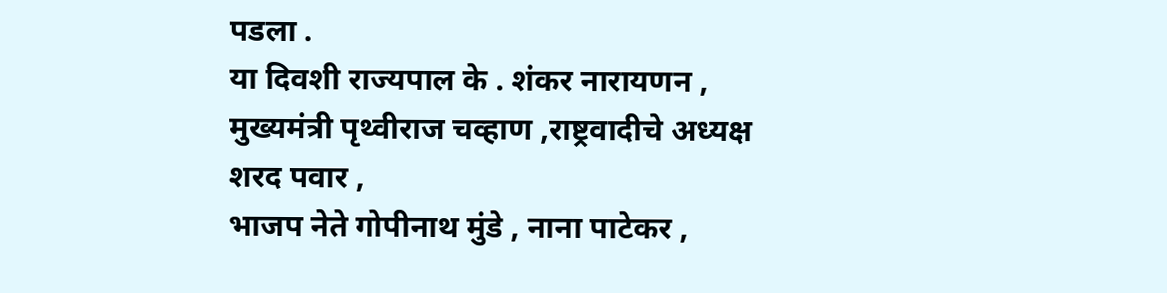पडला .
या दिवशी राज्यपाल के . शंकर नारायणन ,
मुख्यमंत्री पृथ्वीराज चव्हाण ,राष्ट्रवादीचे अध्यक्ष
शरद पवार ,
भाजप नेते गोपीनाथ मुंडे , नाना पाटेकर ,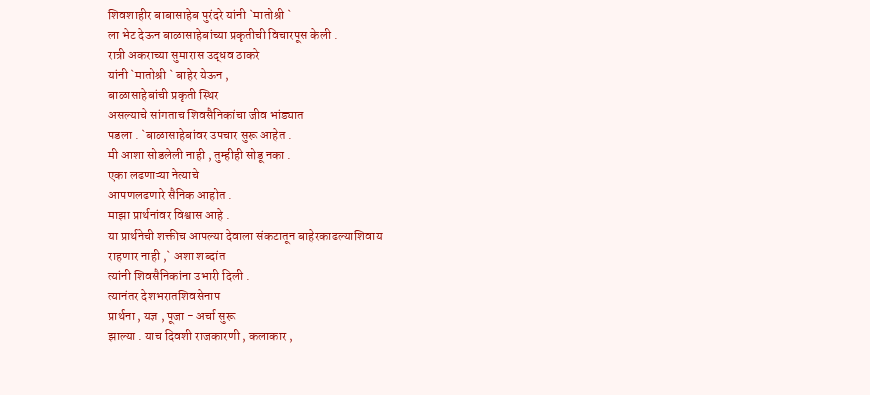शिवशाहीर बाबासाहेब पुरंदरे यांनी `मातोश्री `
ला भेट देऊन बाळासाहेबांच्या प्रकृतीची विचारपूस केली .
रात्री अकराच्या सुमारास उद्धव ठाकरे
यांनी `मातोश्री ` बाहेर येऊन ,
बाळासाहेबांची प्रकृती स्थिर
असल्याचे सांगताच शिवसैनिकांचा जीव भांड्यात
पडला . `बाळासाहेबांवर उपचार सुरू आहेत .
मी आशा सोडलेली नाही , तुम्हीही सोडू नका .
एका लढणाऱ्या नेत्याचे
आपणलढणारे सैनिक आहोत .
माझा प्रार्थनांवर विश्वास आहे .
या प्रार्थनेची शक्तीच आपल्या देवाला संकटातून बाहेरकाढल्याशिवाय
राहणार नाही ,` अशा शब्दांत
त्यांनी शिवसैनिकांना उभारी दिली .
त्यानंतर देशभरातशिवसेनाप
प्रार्थना , यज्ञ , पूजा - अर्चा सुरू
झाल्या . याच दिवशी राजकारणी , कलाकार ,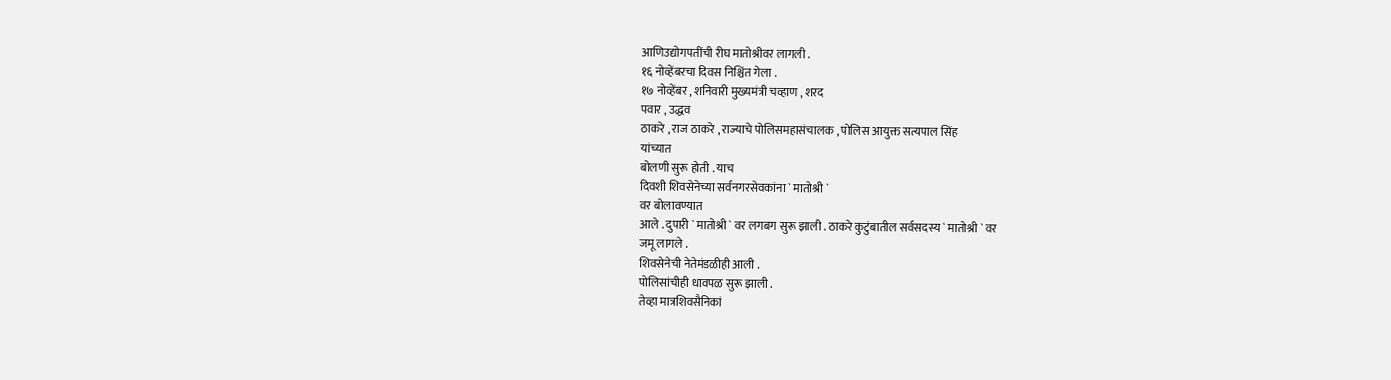आणिउद्योगपतींची रीघ मातोश्रीवर लागली .
१६ नोव्हेंबरचा दिवस निश्चिंत गेला .
१७ नोव्हेंबर , शनिवारी मुख्यमंत्री चव्हाण , शरद
पवार , उद्धव
ठाकरे , राज ठाकरे , राज्याचे पोलिसमहासंचालक , पोलिस आयुक्त सत्यपाल सिंह
यांच्यात
बोलणी सुरू होती . याच
दिवशी शिवसेनेच्या सर्वनगरसेवकांना ` मातोश्री `
वर बोलावण्यात
आले . दुपारी ` मातोश्री ` वर लगबग सुरू झाली . ठाकरे कुटुंबातील सर्वसदस्य ` मातोश्री ` वर
जमू लागले .
शिवसेनेची नेतेमंडळीही आली .
पोलिसांचीही धावपळ सुरू झाली .
तेव्हा मात्रशिवसैनिकां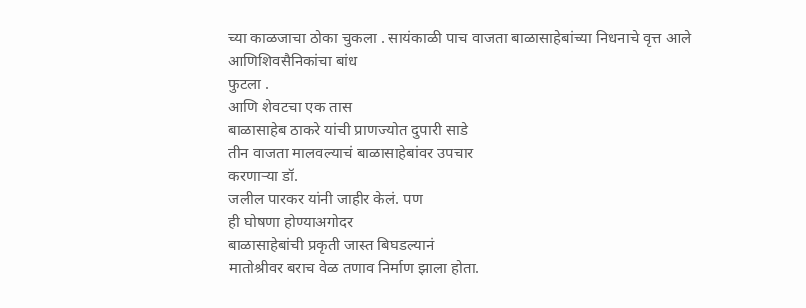च्या काळजाचा ठोका चुकला . सायंकाळी पाच वाजता बाळासाहेबांच्या निधनाचे वृत्त आले
आणिशिवसैनिकांचा बांध
फुटला .
आणि शेवटचा एक तास
बाळासाहेब ठाकरे यांची प्राणज्योत दुपारी साडे
तीन वाजता मालवल्याचं बाळासाहेबांवर उपचार
करणाऱ्या डॉ.
जलील पारकर यांनी जाहीर केलं. पण
ही घोषणा होण्याअगोदर
बाळासाहेबांची प्रकृती जास्त बिघडल्यानं
मातोश्रीवर बराच वेळ तणाव निर्माण झाला होता.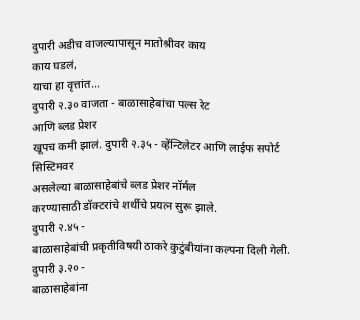दुपारी अडीच वाजल्यापासून मातोश्रीवर काय
काय घडलं,
याचा हा वृत्तांत...
दुपारी २.३० वाजता - बाळासाहेबांचा पल्स रेट
आणि ब्लड प्रेशर
खूपच कमी झालं. दुपारी २.३५ - व्हेंन्टिलेटर आणि लाईफ सपोर्ट
सिस्टिमवर
असलेल्या बाळासाहेबांचे ब्लड प्रेशर नॉर्मल
करण्यासाठी डॉक्टरांचे शर्थीचे प्रयत्न सुरू झाले.
दुपारी २.४५ -
बाळासाहेबांची प्रकृतीविषयी ठाकरे कुटुंबीयांना कल्पना दिली गेली.
दुपारी ३.२० -
बाळासाहेबांना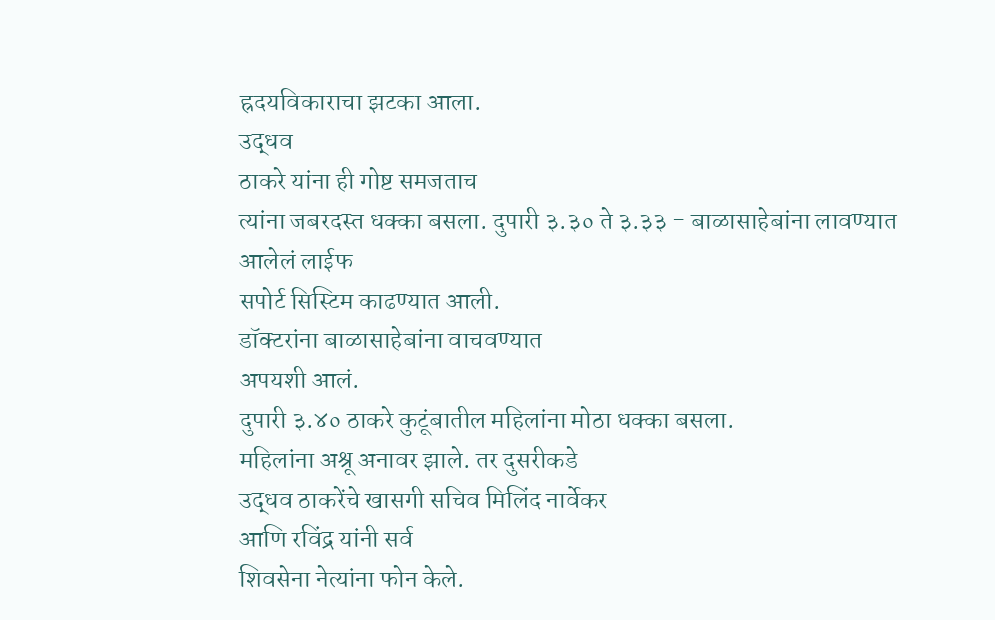ह्रदयविकाराचा झटका आला.
उद्धव
ठाकरे यांना ही गोष्ट समजताच
त्यांना जबरदस्त धक्का बसला. दुपारी ३.३० ते ३.३३ - बाळासाहेबांना लावण्यात
आलेलं लाईफ
सपोर्ट सिस्टिम काढण्यात आली.
डॉक्टरांना बाळासाहेबांना वाचवण्यात
अपयशी आलं.
दुपारी ३.४० ठाकरे कुटूंबातील महिलांना मोठा धक्का बसला.
महिलांना अश्रू अनावर झाले. तर दुसरीकडे
उद्धव ठाकरेंचे खासगी सचिव मिलिंद नार्वेकर
आणि रविंद्र यांनी सर्व
शिवसेना नेत्यांना फोन केले.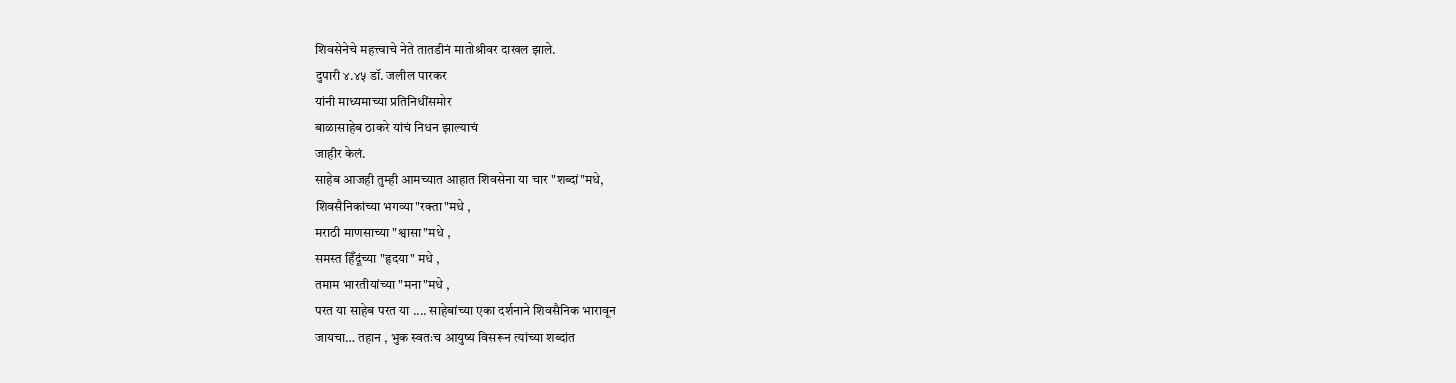शिवसेनेचे महत्त्वाचे नेते तातडीनं मातोश्रीवर दाखल झाले.
दुपारी ४.४५ डॉ. जलील पारकर
यांनी माध्यमाच्या प्रतिनिधींसमोर
बाळासाहेब ठाकरे यांचं निधन झाल्याचं
जाहीर केलं.
साहेब आजही तुम्ही आमच्यात आहात शिवसेना या चार "शब्दां"मधे,
शिवसैनिकांच्या भगव्या"रक्ता"मधे ,
मराठी माणसाच्या "श्वासा"मधे ,
समस्त हिँदूंच्या "हृदया" मधे ,
तमाम भारतीयांच्या "मना"मधे ,
परत या साहेब परत या .... साहेबांच्या एका दर्शनाने शिवसैनिक भारावून
जायचा… तहान , भुक स्वतःच आयुष्य विसरून त्यांच्या शब्दांत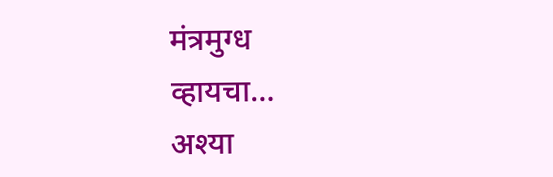मंत्रमुग्ध
व्हायचा…
अश्या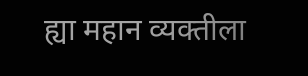ह्या महान व्यक्तीला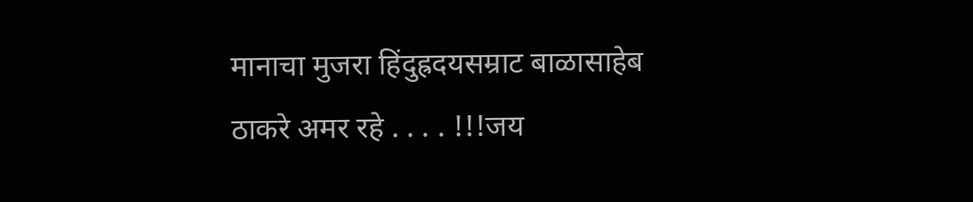मानाचा मुजरा हिंदुह्रदयसम्राट बाळासाहेब ठाकरे अमर रहे . . . . !!!जय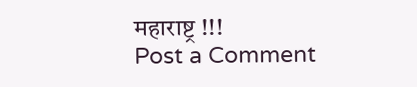महाराष्ट्र !!!
Post a Comment